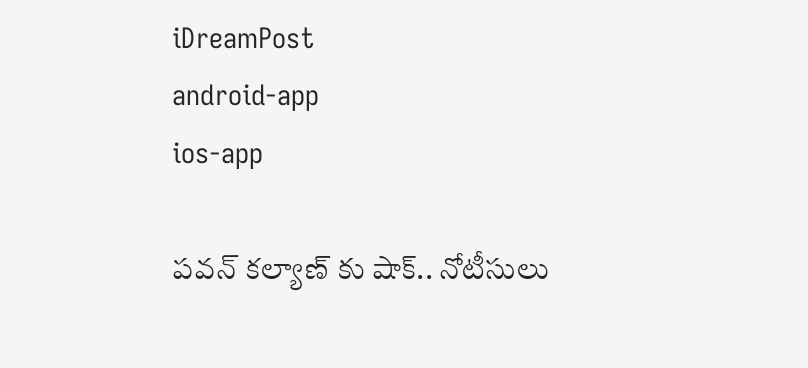iDreamPost
android-app
ios-app

పవన్ కల్యాణ్ కు షాక్.. నోటీసులు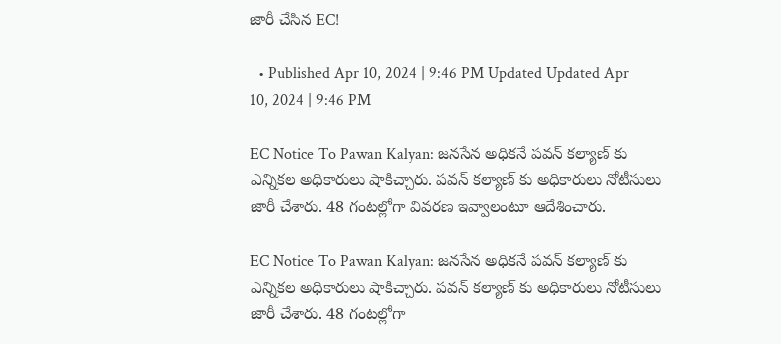జారీ చేసిన EC!

  • Published Apr 10, 2024 | 9:46 PM Updated Updated Apr 10, 2024 | 9:46 PM

EC Notice To Pawan Kalyan: జనసేన అధికనే పవన్ కల్యాణ్ కు ఎన్నికల అధికారులు షాకిచ్చారు. పవన్ కల్యాణ్ కు అధికారులు నోటీసులు జారీ చేశారు. 48 గంటల్లోగా వివరణ ఇవ్వాలంటూ ఆదేశించారు.

EC Notice To Pawan Kalyan: జనసేన అధికనే పవన్ కల్యాణ్ కు ఎన్నికల అధికారులు షాకిచ్చారు. పవన్ కల్యాణ్ కు అధికారులు నోటీసులు జారీ చేశారు. 48 గంటల్లోగా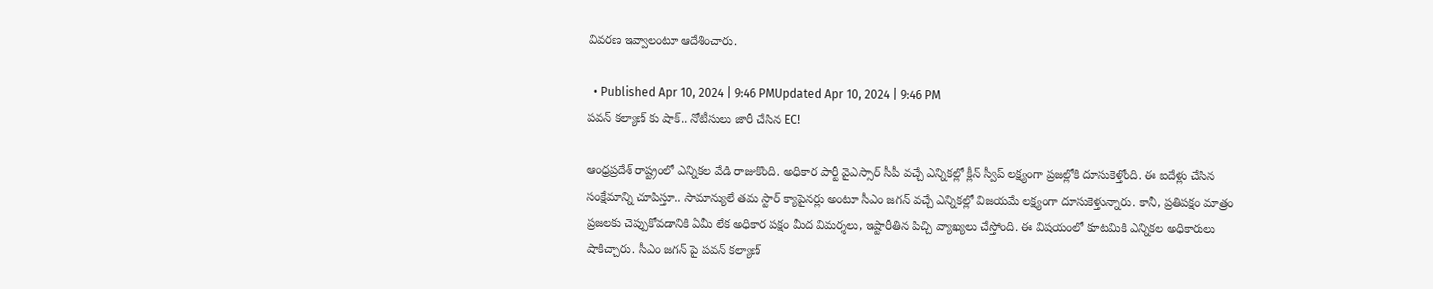వివరణ ఇవ్వాలంటూ ఆదేశించారు.

  • Published Apr 10, 2024 | 9:46 PMUpdated Apr 10, 2024 | 9:46 PM
పవన్ కల్యాణ్ కు షాక్.. నోటీసులు జారీ చేసిన EC!

ఆంధ్రప్రదేశ్ రాష్ట్రంలో ఎన్నికల వేడి రాజుకొంది. అధికార పార్టీ వైఎస్సార్ సీపీ వచ్చే ఎన్నికల్లో క్లీన్ స్వీప్ లక్ష్యంగా ప్రజల్లోకి దూసుకెళ్తోంది. ఈ ఐదేళ్లు చేసిన సంక్షేమాన్ని చూపిస్తూ.. సామాన్యులే తమ స్టార్ క్యాపైనర్లు అంటూ సీఎం జగన్ వచ్చే ఎన్నికల్లో విజయమే లక్ష్యంగా దూసుకెళ్తున్నారు. కానీ, ప్రతిపక్షం మాత్రం ప్రజలకు చెప్పుకోవడానికి ఏమీ లేక అధికార పక్షం మీద విమర్శలు, ఇష్టారీతిన పిచ్చి వ్యాఖ్యలు చేస్తోంది. ఈ విషయంలో కూటమికి ఎన్నికల అధికారులు షాకిచ్చారు. సీఎం జగన్ పై పవన్ కల్యాణ్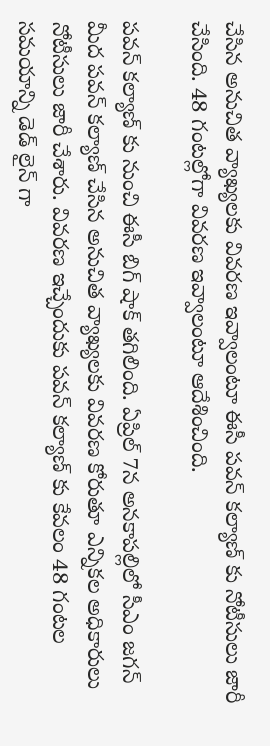చేసిన అనుచిత వ్యాఖ్యలకు వివరణ ఇవ్వాలంటూ ఈసీ పవన్ కల్యాణ్ కు నోటీసులు జారీ చేసింది. 48 గంటల్లోగా వివరణ ఇవ్వాలంటూ ఆదేశించింది.

పవన్ కల్యాణ్ కు నుంచి ఈసీ బిగ్ షాక్ తగిలింది. ఏప్రిల్ 7న అనకాపల్లిలో సీఎం జగన్ మీద పవన్ కల్యాణ్ చేసిన అనుచిత వ్యాఖ్యలకు వివరణ కోరుతూ ఎన్నికల అధికారులు నోటీసులు జారీ చేశారు. వివరణ ఇచ్చేందుకు పవన్ కల్యాణ్ కు కేవలం 48 గంటల సమయాన్ని డెడ్ లైన్ గా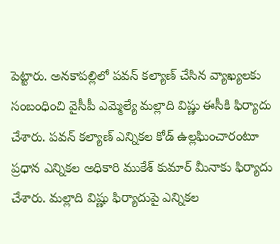పెట్టారు. అనకాపల్లిలో పవన్ కల్యాణ్ చేసిన వ్యాఖ్యలకు సంబంధించి వైసీపీ ఎమ్మెల్యే మల్లాది విష్ణు ఈసీకి ఫిర్యాదు చేశారు. పవన్ కల్యాణ్ ఎన్నికల కోడ్ ఉల్లఘించారంటూ ప్రధాన ఎన్నికల అధికారి ముకేశ్ కుమార్ మీనాకు ఫిర్యాదు చేశారు. మల్లాది విష్ణు ఫిర్యాదుపై ఎన్నికల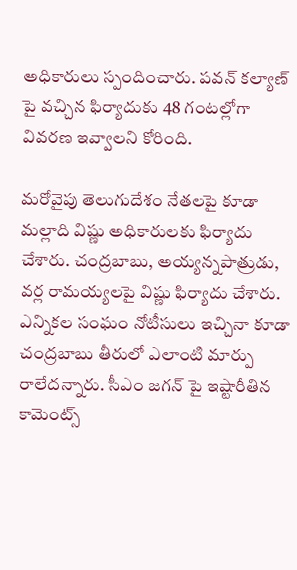అధికారులు స్పందించారు. పవన్ కల్యాణ్ పై వచ్చిన ఫిర్యాదుకు 48 గంటల్లోగా వివరణ ఇవ్వాలని కోరింది.

మరోవైపు తెలుగుదేశం నేతలపై కూడా మల్లాది విష్ణు అధికారులకు ఫిర్యాదు చేశారు. చంద్రబాబు, అయ్యన్నపాత్రుడు, వర్ల రామయ్యలపై విష్ణు ఫిర్యాదు చేశారు. ఎన్నికల సంఘం నోటీసులు ఇచ్చినా కూడా చంద్రబాబు తీరులో ఎలాంటి మార్పు రాలేదన్నారు. సీఎం జగన్ పై ఇష్టారీతిన కామెంట్స్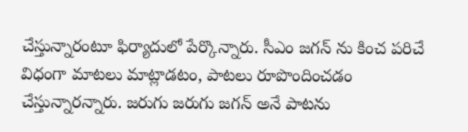చేస్తున్నారంటూ ఫిర్యాదులో పేర్కొన్నారు. సీఎం జగన్ ను కించ పరిచే విధంగా మాటలు మాట్లాడటం, పాటలు రూపొందించడం చేస్తున్నారన్నారు. జరుగు జరుగు జగన్ అనే పాటను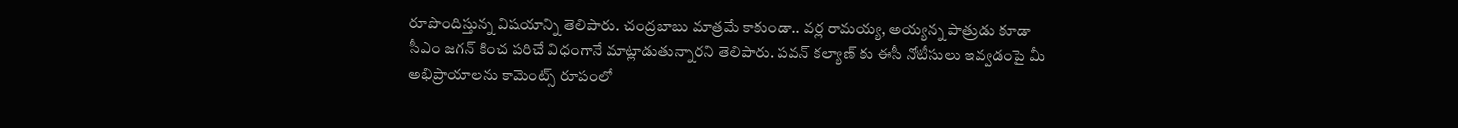రూపొందిస్తున్న విషయాన్ని తెలిపారు. చంద్రబాబు మాత్రమే కాకుండా.. వర్ల రామయ్య, అయ్యన్న పాత్రుడు కూడా సీఎం జగన్ కించ పరిచే విధంగానే మాట్లాడుతున్నారని తెలిపారు. పవన్ కల్యాణ్ కు ఈసీ నోటీసులు ఇవ్వడంపై మీ అభిప్రాయాలను కామెంట్స్ రూపంలో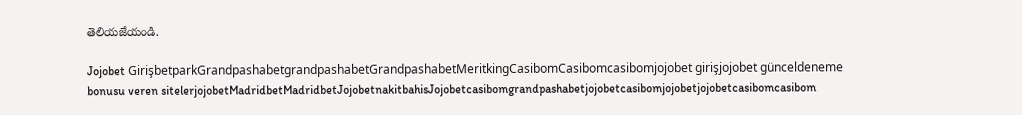తెలియజేయండి.

Jojobet GirişbetparkGrandpashabetgrandpashabetGrandpashabetMeritkingCasibomCasibomcasibomjojobet girişjojobet günceldeneme bonusu veren sitelerjojobetMadridbetMadridbetJojobetnakitbahisJojobetcasibomgrandpashabetjojobetcasibomjojobetjojobetcasibomcasibom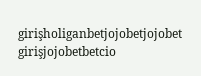girişholiganbetjojobetjojobet girişjojobetbetcio